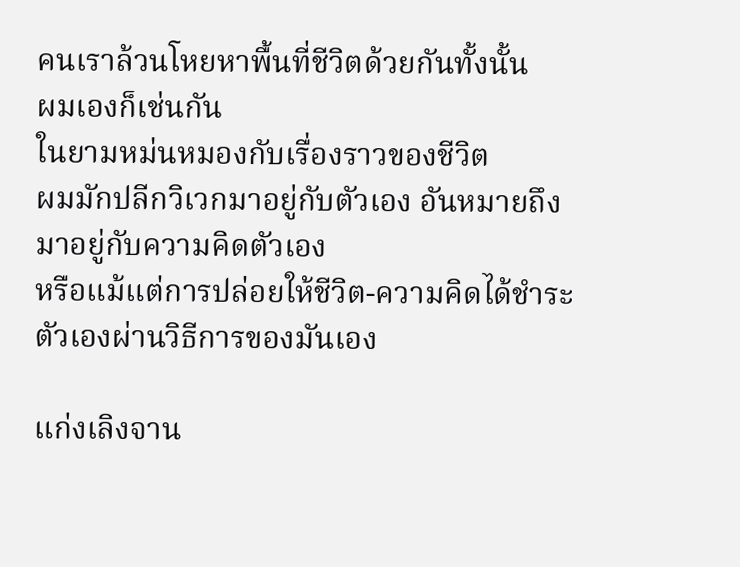คนเราล้วนโหยหาพื้นที่ชีวิตด้วยกันทั้งนั้น
ผมเองก็เช่นกัน
ในยามหม่นหมองกับเรื่องราวของชีวิต
ผมมักปลีกวิเวกมาอยู่กับตัวเอง อันหมายถึงมาอยู่กับความคิดตัวเอง
หรือแม้แต่การปล่อยให้ชีวิต-ความคิดได้ชำระตัวเองผ่านวิธีการของมันเอง

แก่งเลิงจาน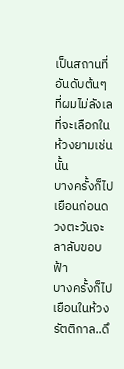เป็นสถานที่อันดับต้นๆ ที่ผมไม่ลังเลที่จะเลือกในห้วงยามเช่นนั้น
บางครั้งก็ไปเยือนก่อนดวงตะวันจะลาลับขอบฟ้า
บางครั้งก็ไปเยือนในห้วงรัตติกาล..ดึ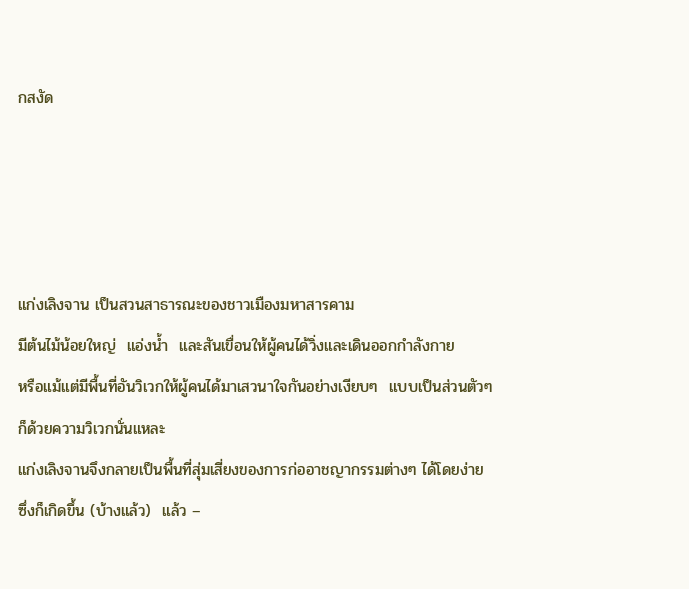กสงัด




แก่งเลิงจาน เป็นสวนสาธารณะของชาวเมืองมหาสารคาม
มีต้นไม้น้อยใหญ่  แอ่งน้ำ  และสันเขื่อนให้ผู้คนได้วิ่งและเดินออกกำลังกาย
หรือแม้แต่มีพื้นที่อันวิเวกให้ผู้คนได้มาเสวนาใจกันอย่างเงียบๆ  แบบเป็นส่วนตัวๆ
ก็ด้วยความวิเวกนั่นแหละ
แก่งเลิงจานจึงกลายเป็นพื้นที่สุ่มเสี่ยงของการก่ออาชญากรรมต่างๆ ได้โดยง่าย
ซึ่งก็เกิดขึ้น (บ้างแล้ว)  แล้ว –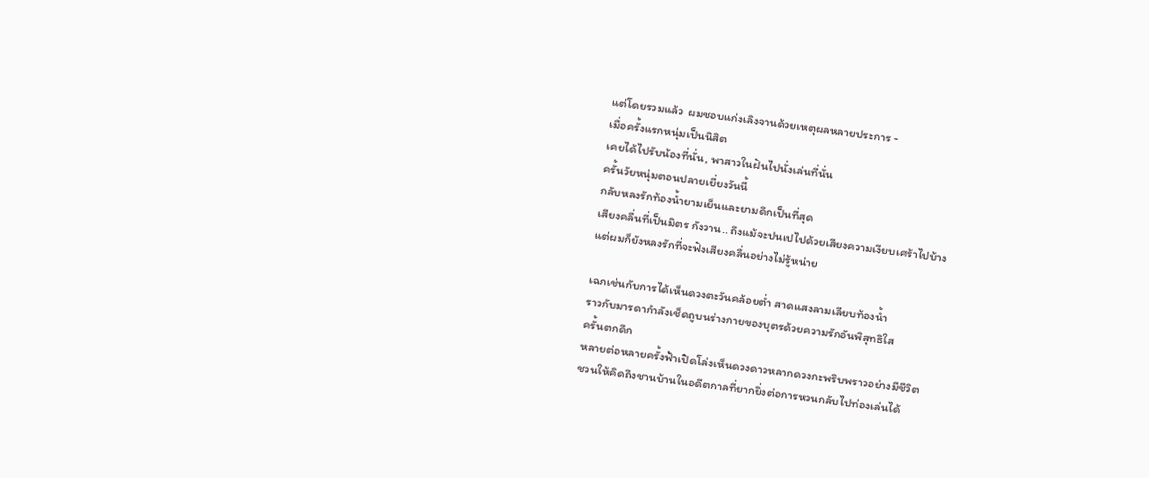แต่โดยรวมแล้ว  ผมชอบแก่งเลิงจานด้วยเหตุผลหลายประการ -
เมื่อครั้งแรกหนุ่มเป็นนิสิต
เคยได้ไปรับน้องที่นั่น, พาสาวในฝันไปนั่งเล่นที่นั่น
ครั้นวัยหนุ่มตอนปลายเยี่ยงวันนี้
กลับหลงรักท้องน้ำยามเย็นและยามดึกเป็นที่สุด
เสียงคลื่นที่เป็นมิตร กังวาน.. ถึงแม้จะปนเปไปด้วยเสียงความเงียบเศร้าไปบ้าง
แต่ผมก็ยังหลงรักที่จะฟังเสียงคลื่นอย่างไม่รู้หน่าย

เฉกเช่นกับการได้เห็นดวงตะวันคล้อยต่ำ สาดแสงลามเลียบท้องน้ำ
ราวกับมารดากำลังเช็ดถูบนร่างกายของบุตรด้วยความรักอันพิสุทธิใส
ครั้นตกดึก
หลายต่อหลายครั้งฟ้าเปิดโล่งเห็นดวงดาวหลากดวงกะพริบพราวอย่างมีชีวิต
ชวนให้คิดถึงชานบ้านในอดีตกาลที่ยากยิ่งต่อการหวนกลับไปท่องเล่นได้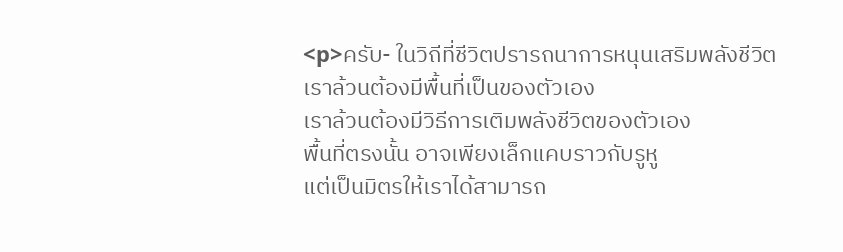<p>ครับ- ในวิถีที่ชีวิตปรารถนาการหนุนเสริมพลังชีวิต
เราล้วนต้องมีพื้นที่เป็นของตัวเอง
เราล้วนต้องมีวิธีการเติมพลังชีวิตของตัวเอง
พื้นที่ตรงนั้น อาจเพียงเล็กแคบราวกับรูหู
แต่เป็นมิตรให้เราได้สามารถ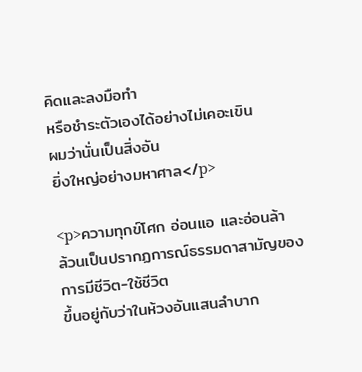คิดและลงมือทำ
หรือชำระตัวเองได้อย่างไม่เคอะเขิน
ผมว่านั่นเป็นสิ่งอัน
ยิ่งใหญ่อย่างมหาศาล</p>

<p>ความทุกข์โศก อ่อนแอ และอ่อนล้า
ล้วนเป็นปรากฏการณ์ธรรมดาสามัญของการมีชีวิต-ใช้ชีวิต
ขึ้นอยู่กับว่าในห้วงอันแสนลำบาก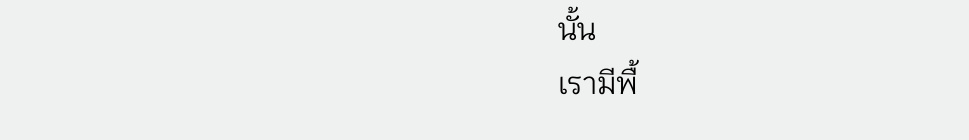นั้น
เรามีพื้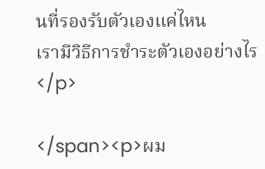นที่รองรับตัวเองแค่ไหน
เรามีวิธีการชำระตัวเองอย่างไร
</p>

</span><p>ผม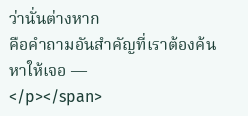ว่านั่นต่างหาก
คือคำถามอันสำคัญที่เราต้องค้นหาให้เจอ —
</p></span>